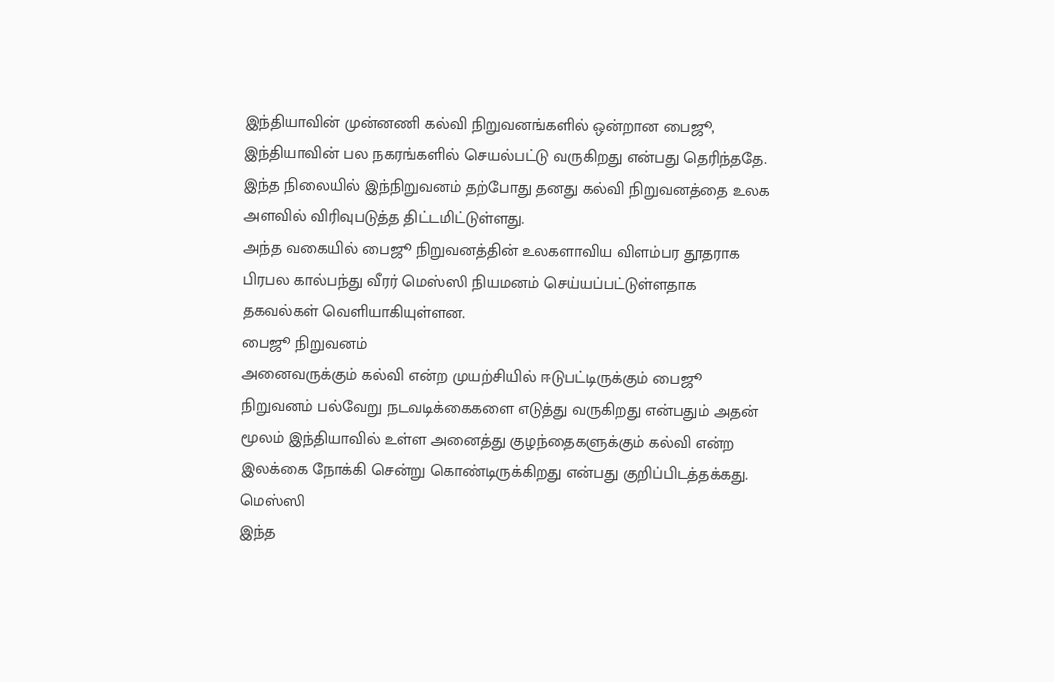இந்தியாவின் முன்னணி கல்வி நிறுவனங்களில் ஒன்றான பைஜூ, இந்தியாவின் பல நகரங்களில் செயல்பட்டு வருகிறது என்பது தெரிந்ததே.
இந்த நிலையில் இந்நிறுவனம் தற்போது தனது கல்வி நிறுவனத்தை உலக அளவில் விரிவுபடுத்த திட்டமிட்டுள்ளது.
அந்த வகையில் பைஜூ நிறுவனத்தின் உலகளாவிய விளம்பர தூதராக பிரபல கால்பந்து வீரர் மெஸ்ஸி நியமனம் செய்யப்பட்டுள்ளதாக தகவல்கள் வெளியாகியுள்ளன.
பைஜூ நிறுவனம்
அனைவருக்கும் கல்வி என்ற முயற்சியில் ஈடுபட்டிருக்கும் பைஜூ நிறுவனம் பல்வேறு நடவடிக்கைகளை எடுத்து வருகிறது என்பதும் அதன் மூலம் இந்தியாவில் உள்ள அனைத்து குழந்தைகளுக்கும் கல்வி என்ற இலக்கை நோக்கி சென்று கொண்டிருக்கிறது என்பது குறிப்பிடத்தக்கது.
மெஸ்ஸி
இந்த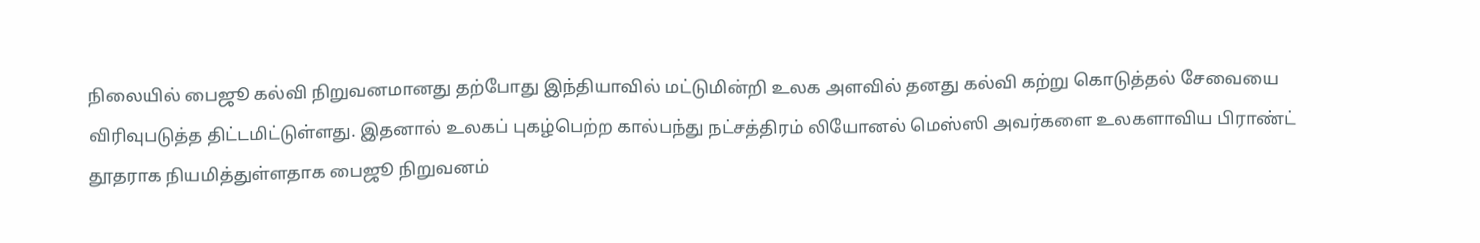நிலையில் பைஜூ கல்வி நிறுவனமானது தற்போது இந்தியாவில் மட்டுமின்றி உலக அளவில் தனது கல்வி கற்று கொடுத்தல் சேவையை விரிவுபடுத்த திட்டமிட்டுள்ளது. இதனால் உலகப் புகழ்பெற்ற கால்பந்து நட்சத்திரம் லியோனல் மெஸ்ஸி அவர்களை உலகளாவிய பிராண்ட் தூதராக நியமித்துள்ளதாக பைஜூ நிறுவனம்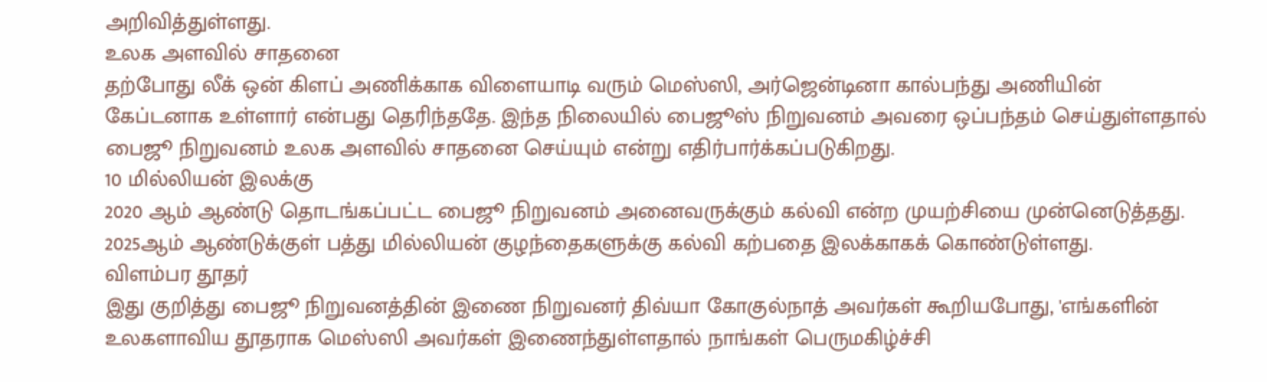அறிவித்துள்ளது.
உலக அளவில் சாதனை
தற்போது லீக் ஒன் கிளப் அணிக்காக விளையாடி வரும் மெஸ்ஸி, அர்ஜென்டினா கால்பந்து அணியின் கேப்டனாக உள்ளார் என்பது தெரிந்ததே. இந்த நிலையில் பைஜூஸ் நிறுவனம் அவரை ஒப்பந்தம் செய்துள்ளதால் பைஜூ நிறுவனம் உலக அளவில் சாதனை செய்யும் என்று எதிர்பார்க்கப்படுகிறது.
10 மில்லியன் இலக்கு
2020 ஆம் ஆண்டு தொடங்கப்பட்ட பைஜூ நிறுவனம் அனைவருக்கும் கல்வி என்ற முயற்சியை முன்னெடுத்தது. 2025ஆம் ஆண்டுக்குள் பத்து மில்லியன் குழந்தைகளுக்கு கல்வி கற்பதை இலக்காகக் கொண்டுள்ளது.
விளம்பர தூதர்
இது குறித்து பைஜூ நிறுவனத்தின் இணை நிறுவனர் திவ்யா கோகுல்நாத் அவர்கள் கூறியபோது, 'எங்களின் உலகளாவிய தூதராக மெஸ்ஸி அவர்கள் இணைந்துள்ளதால் நாங்கள் பெருமகிழ்ச்சி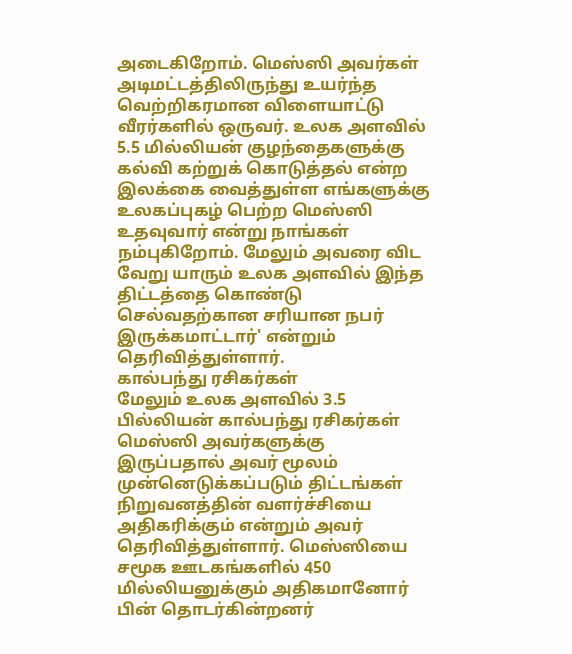அடைகிறோம். மெஸ்ஸி அவர்கள் அடிமட்டத்திலிருந்து உயர்ந்த வெற்றிகரமான விளையாட்டு வீரர்களில் ஒருவர். உலக அளவில் 5.5 மில்லியன் குழந்தைகளுக்கு கல்வி கற்றுக் கொடுத்தல் என்ற இலக்கை வைத்துள்ள எங்களுக்கு உலகப்புகழ் பெற்ற மெஸ்ஸி உதவுவார் என்று நாங்கள் நம்புகிறோம். மேலும் அவரை விட வேறு யாரும் உலக அளவில் இந்த திட்டத்தை கொண்டு செல்வதற்கான சரியான நபர் இருக்கமாட்டார்' என்றும் தெரிவித்துள்ளார்.
கால்பந்து ரசிகர்கள்
மேலும் உலக அளவில் 3.5 பில்லியன் கால்பந்து ரசிகர்கள் மெஸ்ஸி அவர்களுக்கு இருப்பதால் அவர் மூலம் முன்னெடுக்கப்படும் திட்டங்கள் நிறுவனத்தின் வளர்ச்சியை அதிகரிக்கும் என்றும் அவர் தெரிவித்துள்ளார். மெஸ்ஸியை சமூக ஊடகங்களில் 450 மில்லியனுக்கும் அதிகமானோர் பின் தொடர்கின்றனர்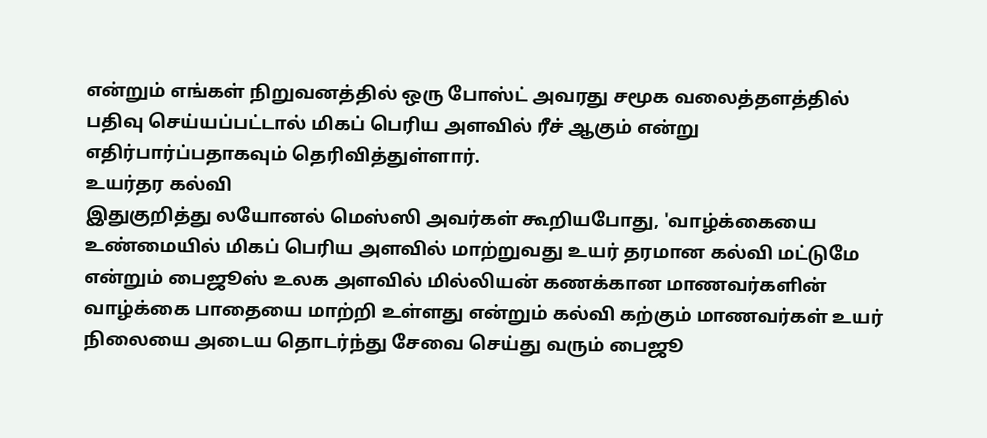என்றும் எங்கள் நிறுவனத்தில் ஒரு போஸ்ட் அவரது சமூக வலைத்தளத்தில் பதிவு செய்யப்பட்டால் மிகப் பெரிய அளவில் ரீச் ஆகும் என்று எதிர்பார்ப்பதாகவும் தெரிவித்துள்ளார்.
உயர்தர கல்வி
இதுகுறித்து லயோனல் மெஸ்ஸி அவர்கள் கூறியபோது, 'வாழ்க்கையை உண்மையில் மிகப் பெரிய அளவில் மாற்றுவது உயர் தரமான கல்வி மட்டுமே என்றும் பைஜூஸ் உலக அளவில் மில்லியன் கணக்கான மாணவர்களின் வாழ்க்கை பாதையை மாற்றி உள்ளது என்றும் கல்வி கற்கும் மாணவர்கள் உயர் நிலையை அடைய தொடர்ந்து சேவை செய்து வரும் பைஜூ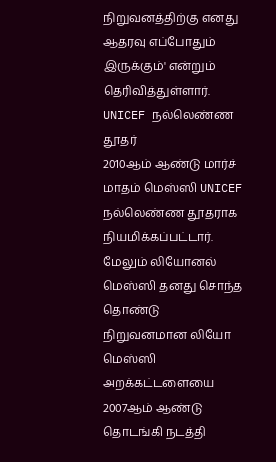நிறுவனத்திற்கு எனது ஆதரவு எப்போதும் இருக்கும்' என்றும் தெரிவித்துள்ளார்.
UNICEF நல்லெண்ண தூதர்
2010ஆம் ஆண்டு மார்ச் மாதம் மெஸ்ஸி UNICEF நல்லெண்ண தூதராக நியமிக்கப்பட்டார். மேலும் லியோனல் மெஸ்ஸி தனது சொந்த தொண்டு நிறுவனமான லியோ மெஸ்ஸி அறக்கட்டளையை 2007ஆம் ஆண்டு தொடங்கி நடத்தி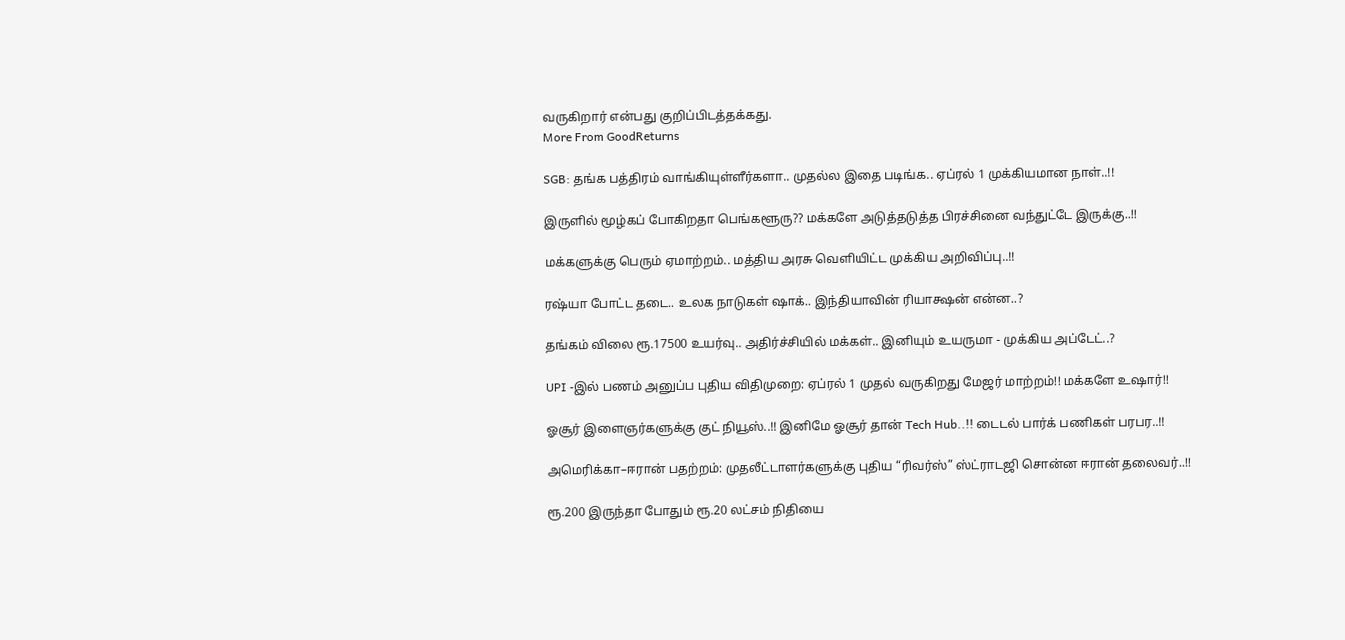வருகிறார் என்பது குறிப்பிடத்தக்கது.
More From GoodReturns

SGB: தங்க பத்திரம் வாங்கியுள்ளீர்களா.. முதல்ல இதை படிங்க.. ஏப்ரல் 1 முக்கியமான நாள்..!!

இருளில் மூழ்கப் போகிறதா பெங்களூரு?? மக்களே அடுத்தடுத்த பிரச்சினை வந்துட்டே இருக்கு..!!

மக்களுக்கு பெரும் ஏமாற்றம்.. மத்திய அரசு வெளியிட்ட முக்கிய அறிவிப்பு..!!

ரஷ்யா போட்ட தடை.. உலக நாடுகள் ஷாக்.. இந்தியாவின் ரியாக்ஷன் என்ன..?

தங்கம் விலை ரூ.17500 உயர்வு.. அதிர்ச்சியில் மக்கள்.. இனியும் உயருமா - முக்கிய அப்டேட்..?

UPI -இல் பணம் அனுப்ப புதிய விதிமுறை: ஏப்ரல் 1 முதல் வருகிறது மேஜர் மாற்றம்!! மக்களே உஷார்!!

ஓசூர் இளைஞர்களுக்கு குட் நியூஸ்..!! இனிமே ஓசூர் தான் Tech Hub..!! டைடல் பார்க் பணிகள் பரபர..!!

அமெரிக்கா–ஈரான் பதற்றம்: முதலீட்டாளர்களுக்கு புதிய “ரிவர்ஸ்” ஸ்ட்ராடஜி சொன்ன ஈரான் தலைவர்..!!

ரூ.200 இருந்தா போதும் ரூ.20 லட்சம் நிதியை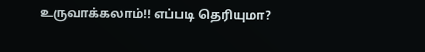உருவாக்கலாம்!! எப்படி தெரியுமா?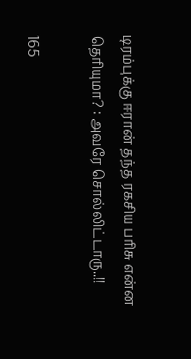டிரம்புக்கு ஈரான் தந்த ரகசிய பரிசு என்ன தெரியுமா? : அவரே சொல்லிட்டாரு..!!

165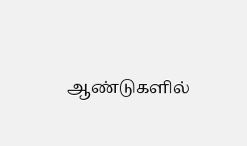ஆண்டுகளில்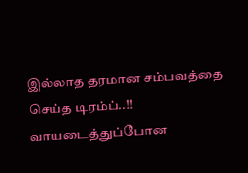இல்லாத தரமான சம்பவத்தை செய்த டிரம்ப்..!! வாயடைத்துப்போன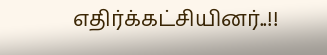எதிர்க்கட்சியினர்..!!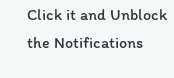Click it and Unblock the Notifications